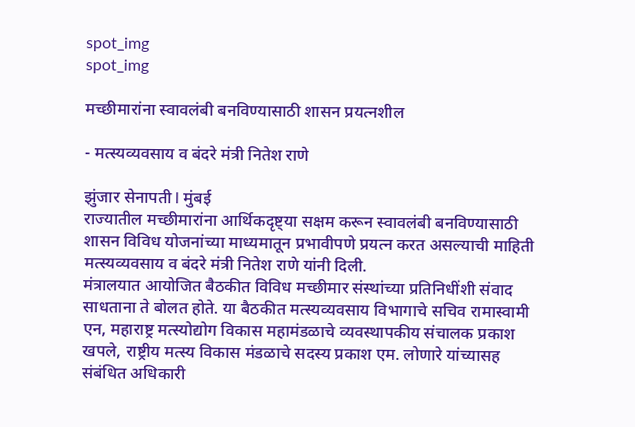spot_img
spot_img

मच्छीमारांना स्वावलंबी बनविण्यासाठी शासन प्रयत्नशील

- मत्स्यव्यवसाय व बंदरे मंत्री नितेश राणे

झुंजार सेनापती l मुंबई
राज्यातील मच्छीमारांना आर्थिकदृष्ट्या सक्षम करून स्वावलंबी बनविण्यासाठी शासन विविध योजनांच्या माध्यमातून प्रभावीपणे प्रयत्न करत असल्याची माहिती मत्स्यव्यवसाय व बंदरे मंत्री नितेश राणे यांनी दिली.
मंत्रालयात आयोजित बैठकीत विविध मच्छीमार संस्थांच्या प्रतिनिधींशी संवाद साधताना ते बोलत होते. या बैठकीत मत्स्यव्यवसाय विभागाचे सचिव रामास्वामी एन, महाराष्ट्र मत्स्योद्योग विकास महामंडळाचे व्यवस्थापकीय संचालक प्रकाश खपले, राष्ट्रीय मत्स्य विकास मंडळाचे सदस्य प्रकाश एम. लोणारे यांच्यासह संबंधित अधिकारी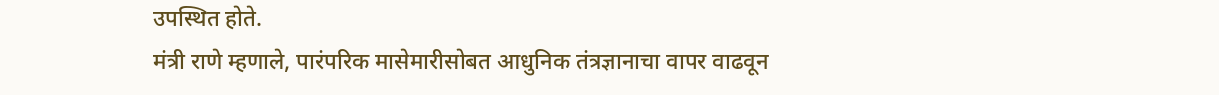उपस्थित होते.
मंत्री राणे म्हणाले, पारंपरिक मासेमारीसोबत आधुनिक तंत्रज्ञानाचा वापर वाढवून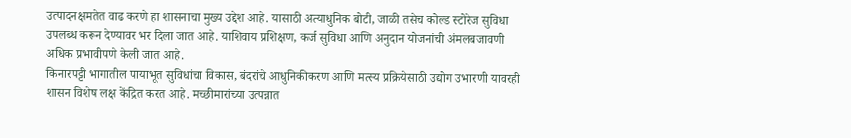उत्पादनक्षमतेत वाढ करणे हा शासनाचा मुख्य उद्देश आहे. यासाठी अत्याधुनिक बोटी, जाळी तसेच कोल्ड स्टोरेज सुविधा उपलब्ध करून देण्यावर भर दिला जात आहे. याशिवाय प्रशिक्षण, कर्ज सुविधा आणि अनुदान योजनांची अंमलबजावणी अधिक प्रभावीपणे केली जात आहे.
किनारपट्टी भागातील पायाभूत सुविधांचा विकास, बंदरांचे आधुनिकीकरण आणि मत्स्य प्रक्रियेसाठी उद्योग उभारणी यावरही शासन विशेष लक्ष केंद्रित करत आहे. मच्छीमारांच्या उत्पन्नात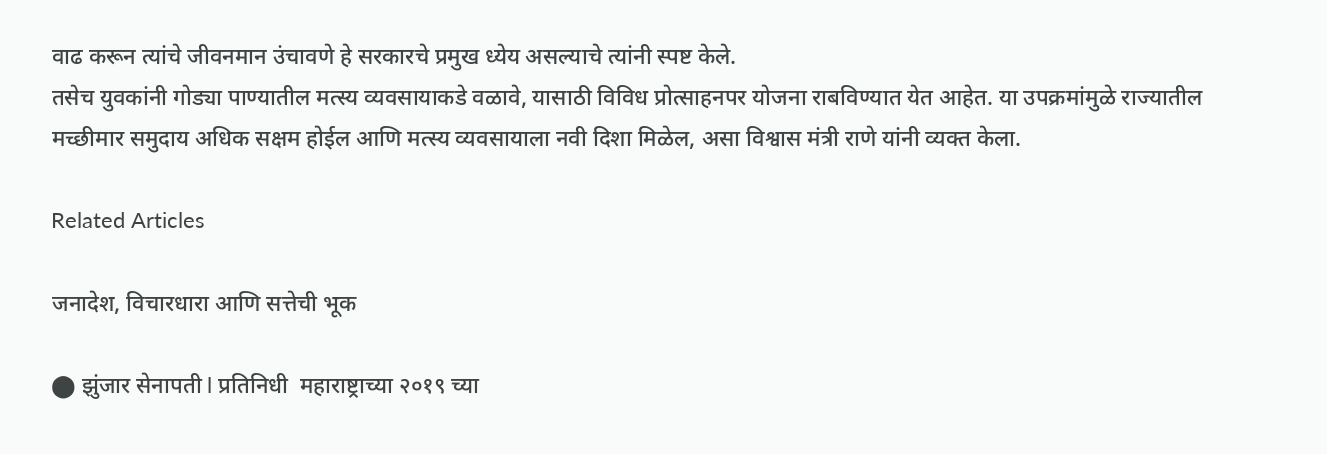वाढ करून त्यांचे जीवनमान उंचावणे हे सरकारचे प्रमुख ध्येय असल्याचे त्यांनी स्पष्ट केले.
तसेच युवकांनी गोड्या पाण्यातील मत्स्य व्यवसायाकडे वळावे, यासाठी विविध प्रोत्साहनपर योजना राबविण्यात येत आहेत. या उपक्रमांमुळे राज्यातील मच्छीमार समुदाय अधिक सक्षम होईल आणि मत्स्य व्यवसायाला नवी दिशा मिळेल, असा विश्वास मंत्री राणे यांनी व्यक्त केला.

Related Articles

जनादेश, विचारधारा आणि सत्तेची भूक

⬤ झुंजार सेनापती l प्रतिनिधी  महाराष्ट्राच्या २०१९ च्या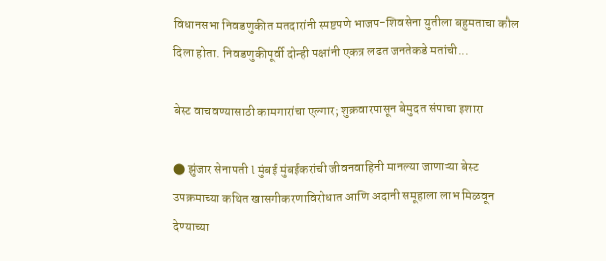विधानसभा निवडणुकीत मतदारांनी स्पष्टपणे भाजप-शिवसेना युतीला बहुमताचा कौल दिला होता. निवडणुकीपूर्वी दोन्ही पक्षांनी एकत्र लढत जनतेकडे मतांची...

बेस्ट वाचवण्यासाठी कामगारांचा एल्गार; शुक्रवारपासून बेमुदत संपाचा इशारा

⬤ झुंजार सेनापती l मुंबई मुंबईकरांची जीवनवाहिनी मानल्या जाणाऱ्या बेस्ट उपक्रमाच्या कथित खासगीकरणाविरोधात आणि अदानी समूहाला लाभ मिळवून देण्याच्या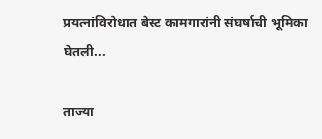प्रयत्नांविरोधात बेस्ट कामगारांनी संघर्षाची भूमिका घेतली...

ताज्या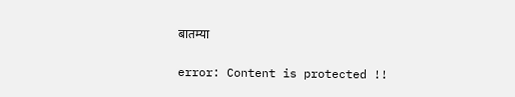बातम्या

error: Content is protected !!